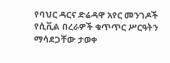የባህር ዳርና ድሬዳዋ አየር መንገዶች የሲቪል በረራዎች ቁጥጥር ሥርዓትን ማሳደጋቸው ታወቀ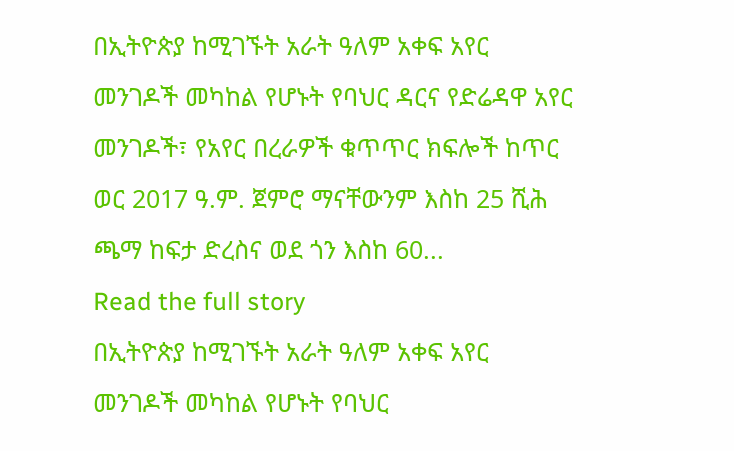በኢትዮጵያ ከሚገኙት አራት ዓለም አቀፍ አየር መንገዶች መካከል የሆኑት የባህር ዳርና የድሬዳዋ አየር መንገዶች፣ የአየር በረራዎች ቁጥጥር ክፍሎች ከጥር ወር 2017 ዓ.ም. ጀምሮ ማናቸውንም እስከ 25 ሺሕ ጫማ ከፍታ ድረስና ወደ ጎን እስከ 60...
Read the full story
በኢትዮጵያ ከሚገኙት አራት ዓለም አቀፍ አየር መንገዶች መካከል የሆኑት የባህር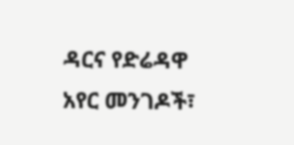ዳርና የድሬዳዋ አየር መንገዶች፣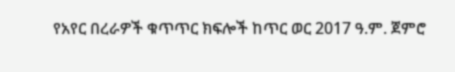የአየር በረራዎች ቁጥጥር ክፍሎች ከጥር ወር 2017 ዓ.ም. ጀምሮ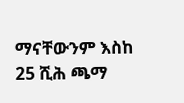ማናቸውንም እስከ 25 ሺሕ ጫማ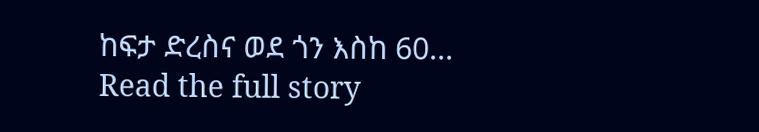ከፍታ ድረስና ወደ ጎን እስከ 60...
Read the full story